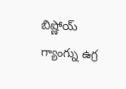బిష్ణోయ్ గ్యాంగ్ను ఉగ్ర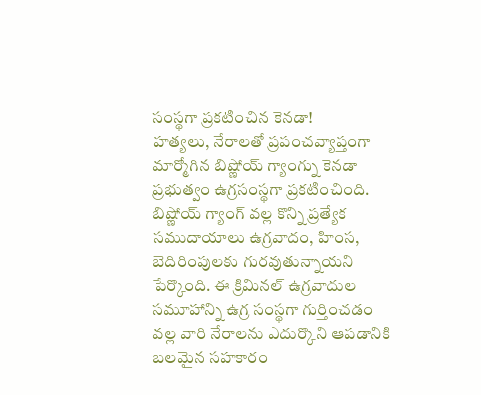సంస్థగా ప్రకటించిన కెనడా!
హత్యలు, నేరాలతో ప్రపంచవ్యాప్తంగా మార్మోగిన బిష్ణోయ్ గ్యాంగ్ను కెనడా ప్రభుత్వం ఉగ్రసంస్థగా ప్రకటించింది. బిష్ణోయ్ గ్యాంగ్ వల్ల కొన్ని ప్రత్యేక సముదాయాలు ఉగ్రవాదం, హింస, బెదిరింపులకు గురవుతున్నాయని పేర్కొంది. ఈ క్రిమినల్ ఉగ్రవాదుల సమూహాన్ని ఉగ్ర సంస్థగా గుర్తించడం వల్ల వారి నేరాలను ఎదుర్కొని ఆపడానికి బలమైన సహకారం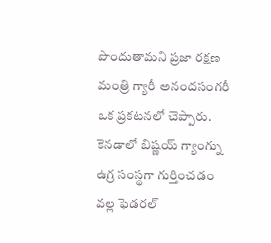పొందుతామని ప్రజా రక్షణ మంత్రి గ్యారీ అనందసంగరీ ఒక ప్రకటనలో చెప్పారు. కెనడాలో బిష్ణయ్ గ్యాంగ్ను ఉగ్ర సంస్థగా గుర్తించడం వల్ల ఫెడరల్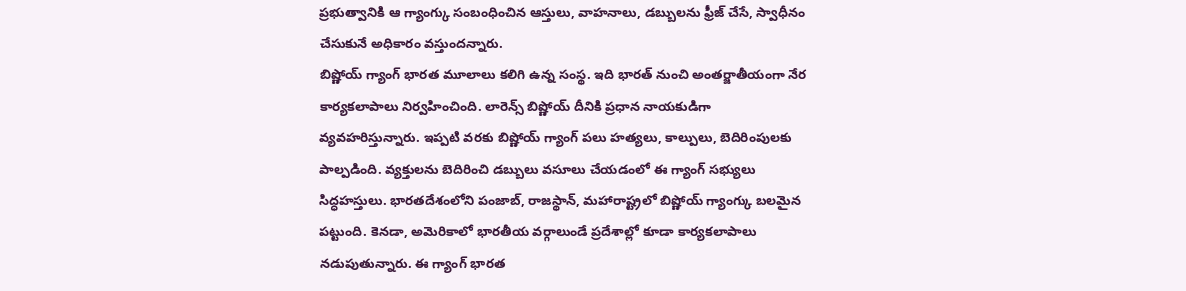ప్రభుత్వానికి ఆ గ్యాంగ్కు సంబంధించిన ఆస్తులు, వాహనాలు, డబ్బులను ఫ్రీజ్ చేసే, స్వాధీనం చేసుకునే అధికారం వస్తుందన్నారు.
బిష్ణోయ్ గ్యాంగ్ భారత మూలాలు కలిగి ఉన్న సంస్థ. ఇది భారత్ నుంచి అంతర్జాతీయంగా నేర కార్యకలాపాలు నిర్వహించింది. లారెన్స్ బిష్ణోయ్ దీనికి ప్రధాన నాయకుడిగా వ్యవహరిస్తున్నారు. ఇప్పటి వరకు బిష్ణోయ్ గ్యాంగ్ పలు హత్యలు, కాల్పులు, బెదిరింపులకు పాల్పడింది. వ్యక్తులను బెదిరించి డబ్బులు వసూలు చేయడంలో ఈ గ్యాంగ్ సభ్యులు సిద్ధహస్తులు. భారతదేశంలోని పంజాబ్, రాజస్థాన్, మహారాష్ట్రలో బిష్ణోయ్ గ్యాంగ్కు బలమైన పట్టుంది. కెనడా, అమెరికాలో భారతీయ వర్గాలుండే ప్రదేశాల్లో కూడా కార్యకలాపాలు నడుపుతున్నారు. ఈ గ్యాంగ్ భారత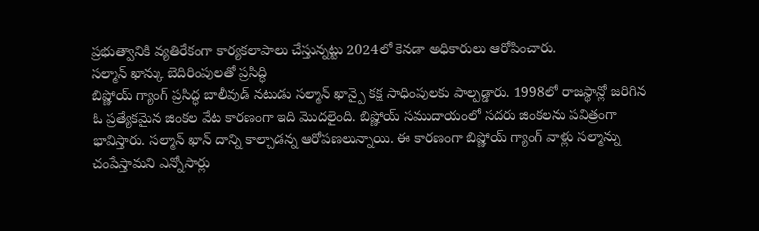ప్రభుత్వానికి వ్యతిరేకంగా కార్యకలాపాలు చేస్తున్నట్టు 2024లో కెనడా అధికారులు ఆరోపించారు.
సల్మాన్ ఖాన్కు బెదిరింపులతో ప్రసిద్ధి
బిష్ణోయ్ గ్యాంగ్ ప్రసిద్ధ బాలీవుడ్ నటుడు సల్మాన్ ఖాన్పై కక్ష సాధింపులకు పాల్పడ్డారు. 1998లో రాజస్థాన్లో జరిగిన ఓ ప్రత్యేకమైన జింకల వేట కారణంగా ఇది మొదలైంది. బిష్ణోయ్ సముదాయంలో సదరు జింకలను పవిత్రంగా భావిస్తారు. సల్మాన్ ఖాన్ దాన్ని కాల్చాడన్న ఆరోపణలున్నాయి. ఈ కారణంగా బిష్ణోయ్ గ్యాంగ్ వాళ్లు సల్మాన్ను చంపేస్తామని ఎన్నోసార్లు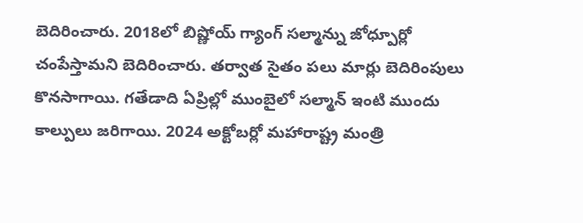బెదిరించారు. 2018లో బిష్ణోయ్ గ్యాంగ్ సల్మాన్ను జోధ్పూర్లో చంపేస్తామని బెదిరించారు. తర్వాత సైతం పలు మార్లు బెదిరింపులు కొనసాగాయి. గతేడాది ఏప్రిల్లో ముంబైలో సల్మాన్ ఇంటి ముందు కాల్పులు జరిగాయి. 2024 అక్టోబర్లో మహారాష్ట్ర మంత్రి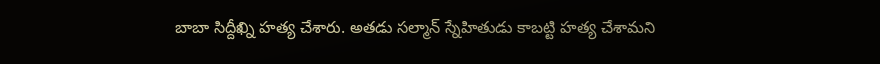బాబా సిద్దీఖ్ని హత్య చేశారు. అతడు సల్మాన్ స్నేహితుడు కాబట్టి హత్య చేశామని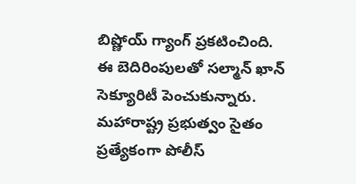బిష్ణోయ్ గ్యాంగ్ ప్రకటించింది.
ఈ బెదిరింపులతో సల్మాన్ ఖాన్ సెక్యూరిటీ పెంచుకున్నారు. మహారాష్ట్ర ప్రభుత్వం సైతం ప్రత్యేకంగా పోలీస్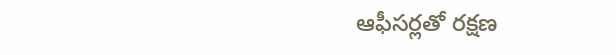ఆఫీసర్లతో రక్షణ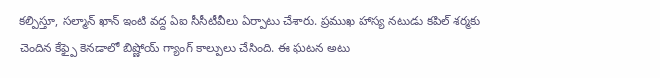కల్పిస్తూ, సల్మాన్ ఖాన్ ఇంటి వద్ద ఏఐ సీసీటీవీలు ఏర్పాటు చేశారు. ప్రముఖ హాస్య నటుడు కపిల్ శర్మకు చెందిన కేఫ్పై కెనడాలో బిష్ణోయ్ గ్యాంగ్ కాల్పులు చేసింది. ఈ ఘటన అటు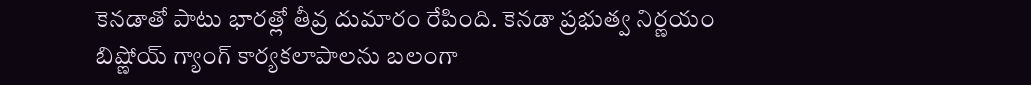కెనడాతో పాటు భారత్లో తీవ్ర దుమారం రేపింది. కెనడా ప్రభుత్వ నిర్ణయం బిష్ణోయ్ గ్యాంగ్ కార్యకలాపాలను బలంగా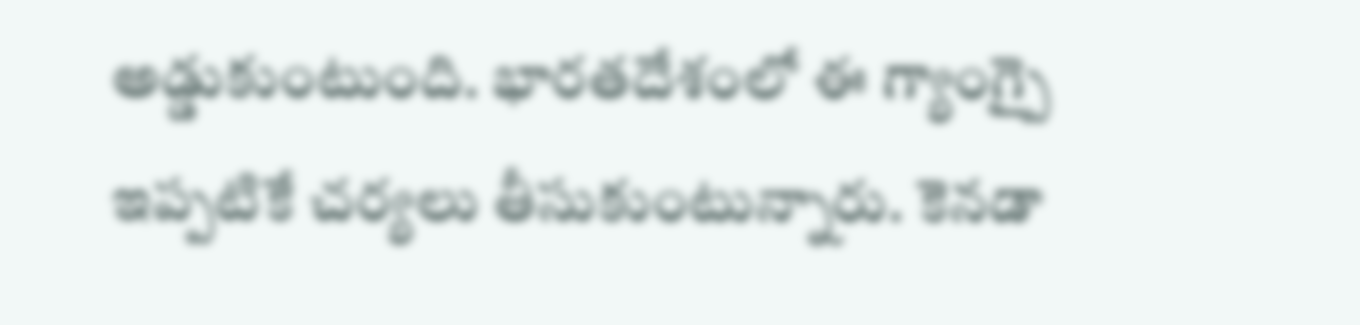అడ్డుకుంటుంది. భారతదేశంలో ఈ గ్యాంగ్పై ఇప్పటికే చర్యలు తీసుకుంటున్నారు. కెనడా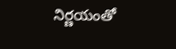నిర్ణయంతో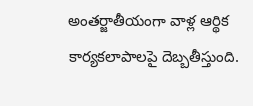అంతర్జాతీయంగా వాళ్ల ఆర్థిక కార్యకలాపాలపై దెబ్బతీస్తుంది.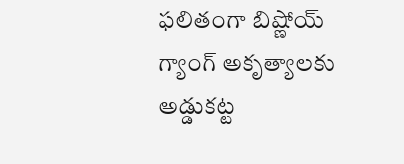ఫలితంగా బిష్ణోయ్ గ్యాంగ్ అకృత్యాలకు అడ్డుకట్ట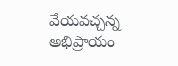వేయవచ్చన్న అభిప్రాయం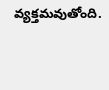వ్యక్తమవుతోంది.